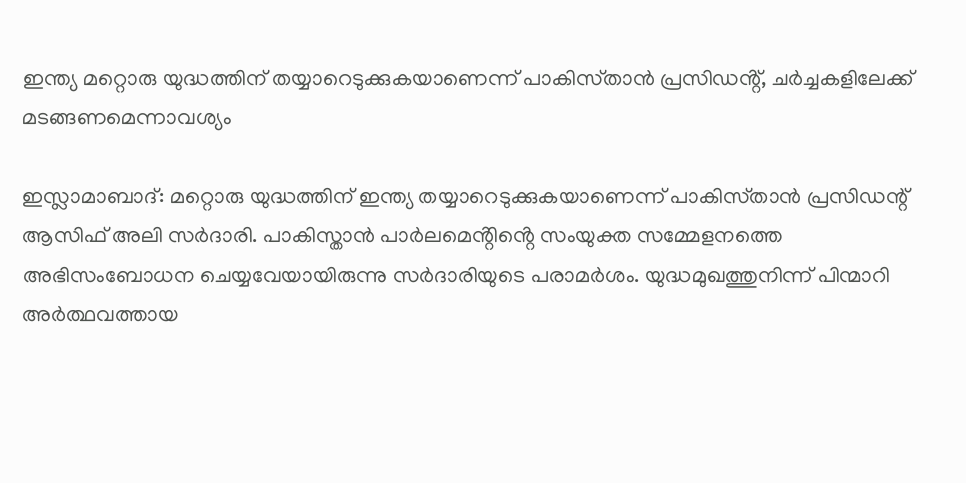ഇന്ത്യ മറ്റൊരു യുദ്ധത്തിന് തയ്യാറെടുക്കുകയാണെന്ന് പാകിസ്‌താൻ പ്രസിഡൻ്റ്, ചർച്ചകളിലേക്ക് മടങ്ങണമെന്നാവശ്യം

ഇസ്ലാമാബാദ്: മറ്റൊരു യുദ്ധത്തിന് ഇന്ത്യ തയ്യാറെടുക്കുകയാണെന്ന് പാകിസ്‌താൻ പ്രസിഡന്റ് ആസിഫ് അലി സർദാരി. പാകിസ്ത‌ാൻ പാർലമെൻ്റിൻ്റെ സംയുക്ത സമ്മേളനത്തെ അഭിസംബോധന ചെയ്യവേയായിരുന്നു സർദാരിയുടെ പരാമർശം. യുദ്ധമുഖത്തുനിന്ന് പിന്മാറി അർത്ഥവത്തായ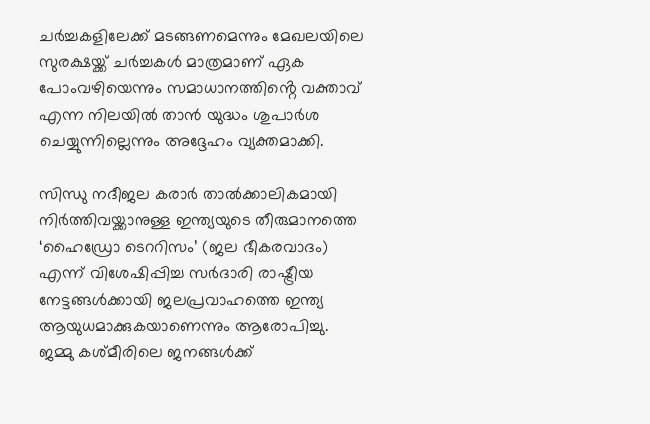ചർച്ചകളിലേക്ക് മടങ്ങണമെന്നും മേഖലയിലെ സുരക്ഷയ്ക്ക് ചർച്ചകൾ മാത്രമാണ് ഏക പോംവഴിയെന്നും സമാധാനത്തിൻ്റെ വക്താവ് എന്ന നിലയിൽ താൻ യുദ്ധം ശുപാർശ ചെയ്യുന്നില്ലെന്നും അദ്ദേഹം വ്യക്തമാക്കി.

സിന്ധു നദീജല കരാർ താൽക്കാലികമായി നിർത്തിവയ്ക്കാനുള്ള ഇന്ത്യയുടെ തീരുമാനത്തെ ‘ഹൈഡ്രോ ടെററിസം’ (ജല ഭീകരവാദം) എന്ന് വിശേഷിപ്പിച്ച സർദാരി രാഷ്ട്രീയ നേട്ടങ്ങൾക്കായി ജലപ്രവാഹത്തെ ഇന്ത്യ ആയുധമാക്കുകയാണെന്നും ആരോപിച്ചു. ജമ്മു കശ്മീരിലെ ജനങ്ങൾക്ക്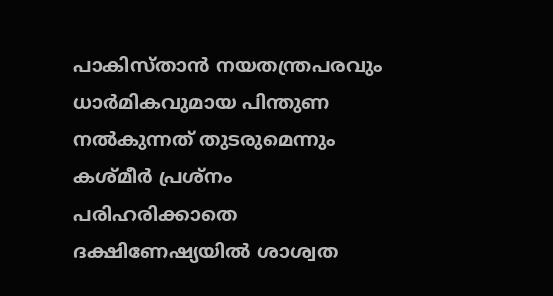പാകിസ്‌താൻ നയതന്ത്രപരവും ധാർമികവുമായ പിന്തുണ നൽകുന്നത് തുടരുമെന്നും കശ്‌മീർ പ്രശ്‌നം പരിഹരിക്കാതെ ദക്ഷിണേഷ്യയിൽ ശാശ്വത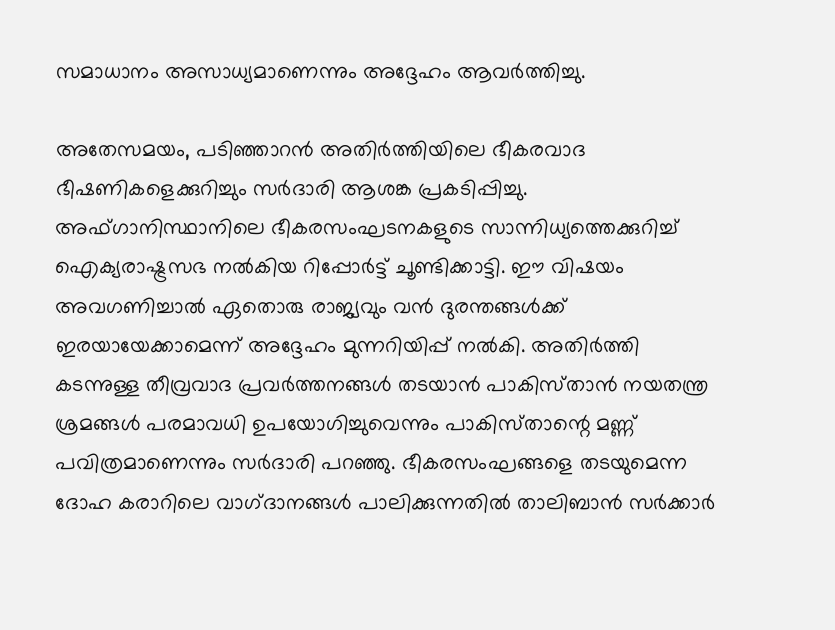സമാധാനം അസാധ്യമാണെന്നും അദ്ദേഹം ആവർത്തിച്ചു.

അതേസമയം, പടിഞ്ഞാറൻ അതിർത്തിയിലെ ഭീകരവാദ ഭീഷണികളെക്കുറിച്ചും സർദാരി ആശങ്ക പ്രകടിപ്പിച്ചു. അഫ്ഗാനിസ്ഥാനിലെ ഭീകരസംഘടനകളുടെ സാന്നിധ്യത്തെക്കുറിച്ച് ഐക്യരാഷ്ട്രസഭ നൽകിയ റിപ്പോർട്ട് ചൂണ്ടിക്കാട്ടി. ഈ വിഷയം അവഗണിച്ചാൽ ഏതൊരു രാജ്യവും വൻ ദുരന്തങ്ങൾക്ക് ഇരയായേക്കാമെന്ന് അദ്ദേഹം മുന്നറിയിപ്പ് നൽകി. അതിർത്തി കടന്നുള്ള തീവ്രവാദ പ്രവർത്തനങ്ങൾ തടയാൻ പാകിസ്‌താൻ നയതന്ത്ര ശ്രമങ്ങൾ പരമാവധി ഉപയോഗിച്ചുവെന്നും പാകിസ്‌താന്റെ മണ്ണ് പവിത്രമാണെന്നും സർദാരി പറഞ്ഞു. ഭീകരസംഘങ്ങളെ തടയുമെന്ന ദോഹ കരാറിലെ വാഗ്‌ദാനങ്ങൾ പാലിക്കുന്നതിൽ താലിബാൻ സർക്കാർ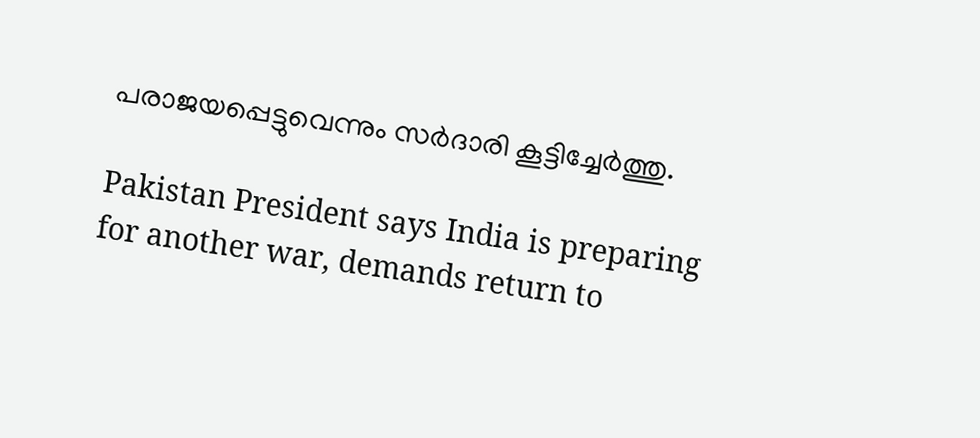പരാജയപ്പെട്ടുവെന്നും സർദാരി കൂട്ടിച്ചേർത്തു.

Pakistan President says India is preparing for another war, demands return to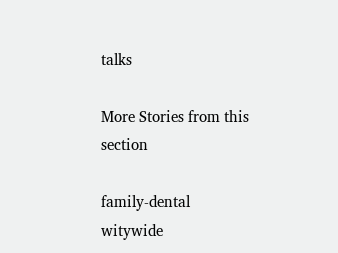talks

More Stories from this section

family-dental
witywide